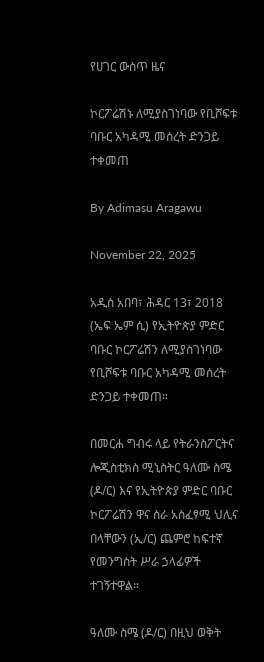የሀገር ውስጥ ዜና

ኮርፖሬሽኑ ለሚያስገነባው የቢሾፍቱ ባቡር አካዳሚ መሰረት ድንጋይ ተቀመጠ

By Adimasu Aragawu

November 22, 2025

አዲስ አበባ፣ ሕዳር 13፣ 2018 (ኤፍ ኤም ሲ) የኢትዮጵያ ምድር ባቡር ኮርፖሬሽን ለሚያስገነባው የቢሾፍቱ ባቡር አካዳሚ መሰረት ድንጋይ ተቀመጠ።

በመርሐ ግብሩ ላይ የትራንስፖርትና ሎጂስቲክስ ሚኒስትር ዓለሙ ስሜ (ዶ/ር) እና የኢትዮጵያ ምድር ባቡር ኮርፖሬሽን ዋና ስራ አስፈፃሚ ህሊና በላቸውን (ኢ/ር) ጨምሮ ከፍተኛ የመንግስት ሥራ ኃላፊዎች ተገኝተዋል።

ዓለሙ ስሜ (ዶ/ር) በዚህ ወቅት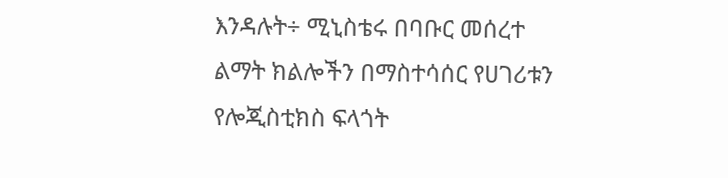እንዳሉት÷ ሚኒስቴሩ በባቡር መሰረተ ልማት ክልሎችን በማስተሳሰር የሀገሪቱን የሎጂስቲክስ ፍላጎት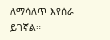ለማሳለጥ እየሰራ ይገኛል።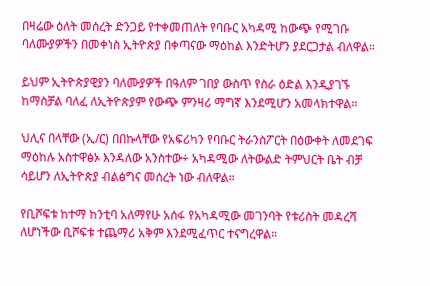በዛሬው ዕለት መሰረት ድንጋይ የተቀመጠለት የባቡር አካዳሚ ከውጭ የሚገቡ ባለሙያዎችን በመቀነስ ኢትዮጵያ በቀጣናው ማዕከል እንድትሆን ያደርጋታል ብለዋል።

ይህም ኢትዮጵያዊያን ባለሙያዎች በዓለም ገበያ ውስጥ የስራ ዕድል እንዲያገኙ ከማስቻል ባለፈ ለኢትዮጵያም የውጭ ምንዛሪ ማግኛ እንደሚሆን አመላክተዋል።

ህሊና በላቸው (ኢ/ር) በበኩላቸው የአፍሪካን የባቡር ትራንስፖርት በዕውቀት ለመደገፍ ማዕከሉ አስተዋፅኦ እንዳለው አንስተው÷ አካዳሚው ለትውልድ ትምህርት ቤት ብቻ ሳይሆን ለኢትዮጵያ ብልፅግና መሰረት ነው ብለዋል።

የቢሾፍቱ ከተማ ከንቲባ አለማየሁ አሰፋ የአካዳሚው መገንባት የቱሪስት መዳረሻ ለሆነችው ቢሾፍቱ ተጨማሪ አቅም እንደሚፈጥር ተናግረዋል።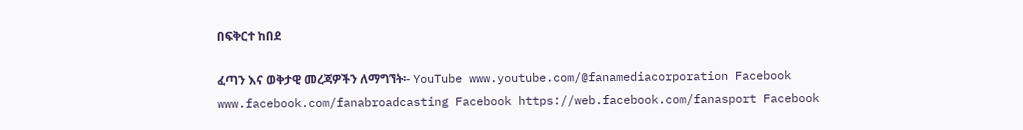በፍቅርተ ከበደ

ፈጣን እና ወቅታዊ መረጃዎችን ለማግኘት፡- YouTube www.youtube.com/@fanamediacorporation Facebook www.facebook.com/fanabroadcasting Facebook https://web.facebook.com/fanasport Facebook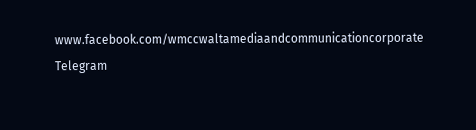www.facebook.com/wmccwaltamediaandcommunicationcorporate Telegram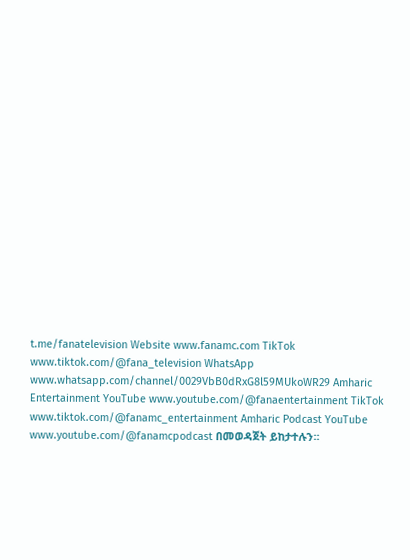t.me/fanatelevision Website www.fanamc.com TikTok www.tiktok.com/@fana_television WhatsApp www.whatsapp.com/channel/0029VbB0dRxG8l59MUkoWR29 Amharic Entertainment YouTube www.youtube.com/@fanaentertainment TikTok www.tiktok.com/@fanamc_entertainment Amharic Podcast YouTube www.youtube.com/@fanamcpodcast በመወዳጀት ይከታተሉን፡፡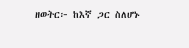ዘወትር፦ ከእኛ ጋር ስለሆኑ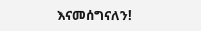እናመሰግናለን!